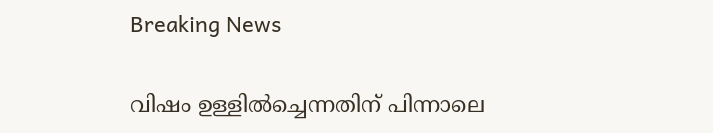Breaking News

വിഷം ഉള്ളിൽച്ചെന്നതിന് പിന്നാലെ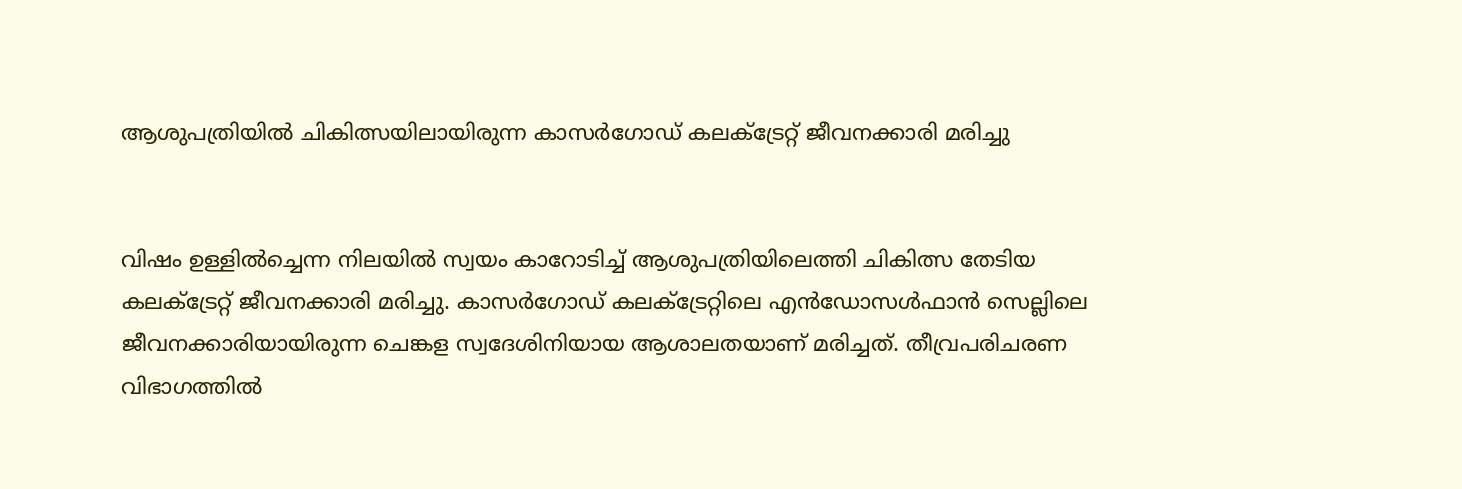ആശുപത്രിയിൽ ചികിത്സയിലായിരുന്ന കാസർഗോഡ് കലക്ട്രേറ്റ് ജീവനക്കാരി മരിച്ചു


വിഷം ഉള്ളിൽച്ചെന്ന നിലയിൽ സ്വയം കാറോടിച്ച് ആശുപത്രിയിലെത്തി ചികിത്സ തേടിയ കലക്ട്രേറ്റ് ജീവനക്കാരി മരിച്ചു. കാസർഗോഡ് കലക്ട്രേറ്റിലെ എൻഡോസൾഫാൻ സെല്ലിലെ ജീവനക്കാരിയായിരുന്ന ചെങ്കള സ്വദേശിനിയായ ആശാലതയാണ് മരിച്ചത്. തീവ്രപരിചരണ വിഭാഗത്തിൽ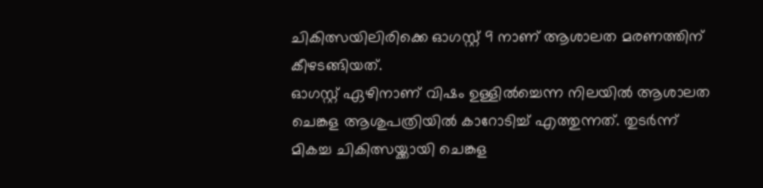ചികിത്സയിലിരിക്കെ ഓഗസ്റ്റ് 9 നാണ് ആശാലത മരണത്തിന് കീഴടങ്ങിയത്.
ഓഗസ്റ്റ് ഏഴിനാണ് വിഷം ഉള്ളിൽച്ചെന്ന നിലയിൽ ആശാലത ചെങ്കള ആശുപത്രിയിൽ കാറോടിച്ച് എത്തുന്നത്. തുടർന്ന് മികച്ച ചികിത്സയ്ക്കായി ചെങ്കള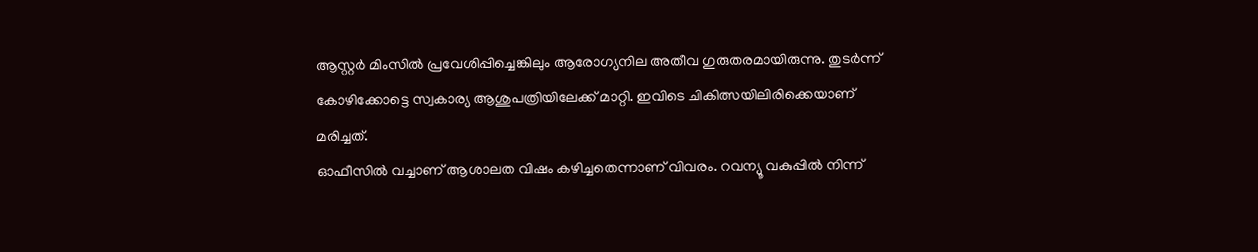ആസ്റ്റർ മിംസിൽ പ്രവേശിപ്പിച്ചെങ്കിലും ആരോഗ്യനില അതീവ ഗുരുതരമായിരുന്നു. തുടർന്ന് കോഴിക്കോട്ടെ സ്വകാര്യ ആശുപത്രിയിലേക്ക് മാറ്റി. ഇവിടെ ചികിത്സയിലിരിക്കെയാണ് മരിച്ചത്.
ഓഫീസിൽ‌ വച്ചാണ് ആശാലത വിഷം കഴിച്ചതെന്നാണ് വിവരം. റവന്യൂ വകുപ്പിൽ നിന്ന്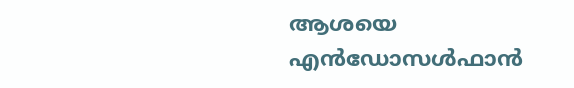ആശയെ എൻഡോസൾഫാൻ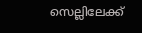സെല്ലിലേക്ക്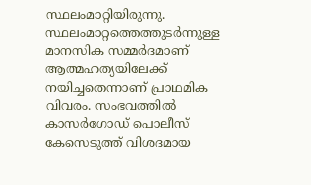സ്ഥലംമാറ്റിയിരുന്നു. സ്ഥലംമാറ്റത്തെത്തുടർന്നുള്ള മാനസിക സമ്മർദമാണ് ആത്മഹത്യയിലേക്ക് നയിച്ചതെന്നാണ് പ്രാഥമിക വിവരം. സംഭവത്തിൽ കാസർഗോഡ് പൊലീസ് കേസെടുത്ത് വിശദമായ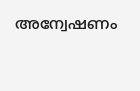അന്വേഷണം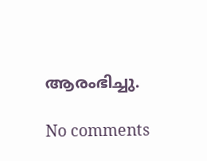ആരംഭിച്ചു.

No comments